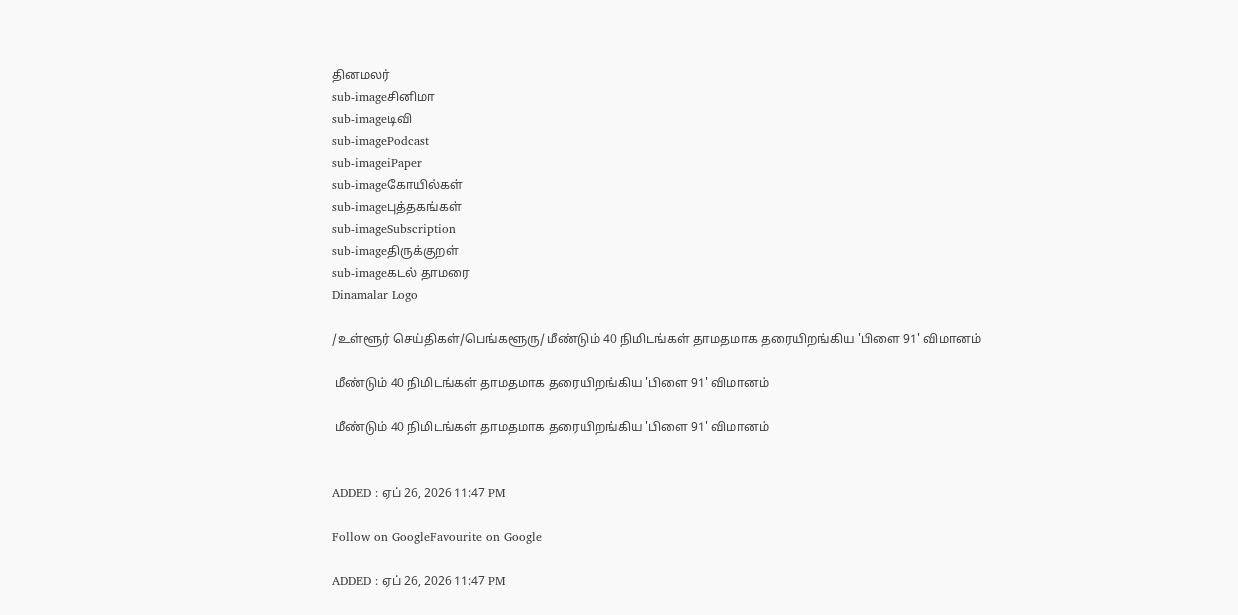தினமலர்
sub-imageசினிமா
sub-imageடிவி
sub-imagePodcast
sub-imageiPaper
sub-imageகோயில்கள்
sub-imageபுத்தகங்கள்
sub-imageSubscription
sub-imageதிருக்குறள்
sub-imageகடல் தாமரை
Dinamalar Logo

/உள்ளூர் செய்திகள்/பெங்களூரு/ மீண்டும் 40 நிமிடங்கள் தாமதமாக தரையிறங்கிய 'பிளை 91' விமானம்

 மீண்டும் 40 நிமிடங்கள் தாமதமாக தரையிறங்கிய 'பிளை 91' விமானம்

 மீண்டும் 40 நிமிடங்கள் தாமதமாக தரையிறங்கிய 'பிளை 91' விமானம்


ADDED : ஏப் 26, 2026 11:47 PM

Follow on GoogleFavourite on Google

ADDED : ஏப் 26, 2026 11:47 PM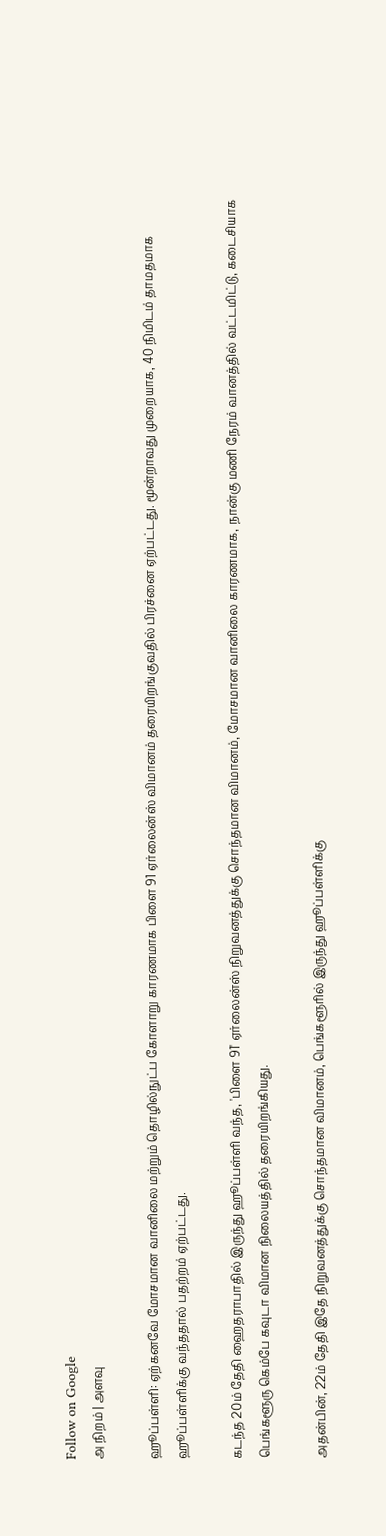Follow on Google
அ நிறம் | அளவு

ஹூப்பள்ளி: ஏற்கனவே மோசமான வானிலை மற்றும் தொழில்நுட்ப கோளாறு காரணமாக பிளை 91 ஏர்லைன்ஸ் விமானம் தரையிறங்குவதில் பிரச்னை ஏற்பட்டது. மூன்றாவது முறையாக, 40 நிமிடம் தாமதமாக ஹூப்பள்ளிக்கு வந்ததால் பதற்றம் ஏற்பட்டது.

கடந்த 20ம் தேதி ஹைதராபாதில் இருந்து ஹூப்பள்ளி வந்த, 'பிளை 91' ஏர்லைன்ஸ் நிறுவனத்துக்கு சொந்தமான விமானம், மோசமான வானிலை காரணமாக, நான்கு மணி நேரம் வானத்தில் வட்டமிட்டு, கடைசியாக பெங்களூரு கெம்பே கவுடா விமான நிலையத்தில் தரையிறங்கியது.

அதன்பின், 22ம் தேதி இதே நிறுவனத்துக்கு சொந்தமான விமானம், பெங்களூரில் இருந்து ஹூப்பள்ளிக்கு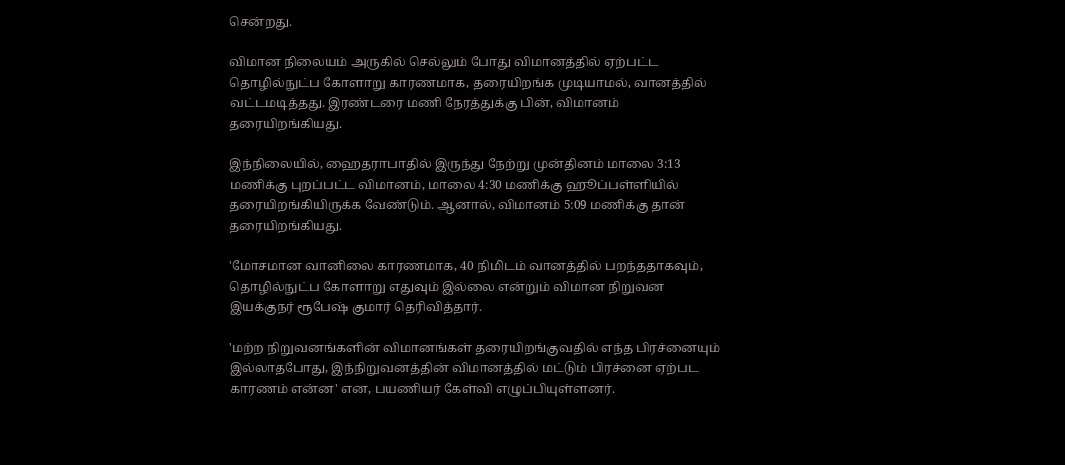சென்றது.

விமான நிலையம் அருகில் செல்லும் போது விமானத்தில் ஏற்பட்ட தொழில்நுட்ப கோளாறு காரணமாக, தரையிறங்க முடியாமல், வானத்தில் வட்டமடித்தது. இரண்டரை மணி நேரத்துக்கு பின், விமானம் தரையிறங்கியது.

இந்நிலையில், ஹைதராபாதில் இருந்து நேற்று முன்தினம் மாலை 3:13 மணிக்கு புறப்பட்ட விமானம், மாலை 4:30 மணிக்கு ஹூப்பள்ளியில் தரையிறங்கியிருக்க வேண்டும். ஆனால், விமானம் 5:09 மணிக்கு தான் தரையிறங்கியது.

'மோசமான வானிலை காரணமாக, 40 நிமிடம் வானத்தில் பறந்ததாகவும், தொழில்நுட்ப கோளாறு எதுவும் இல்லை என்றும் விமான நிறுவன இயக்குநர் ரூபேஷ் குமார் தெரிவித்தார்.

'மற்ற நிறுவனங்களின் விமானங்கள் தரையிறங்குவதில் எந்த பிரச்னையும் இல்லாதபோது, இந்நிறுவனத்தின் விமானத்தில் மட்டும் பிரச்னை ஏற்பட காரணம் என்ன' என, பயணியர் கேள்வி எழுப்பியுள்ளனர்.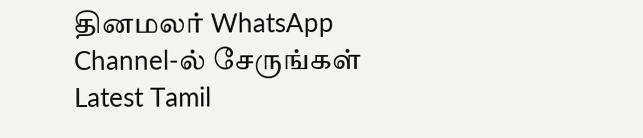தினமலர் WhatsApp Channel-ல் சேருங்கள்
Latest Tamil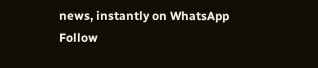news, instantly on WhatsApp
Follow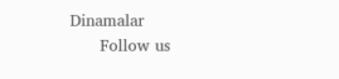Dinamalar
      Follow us